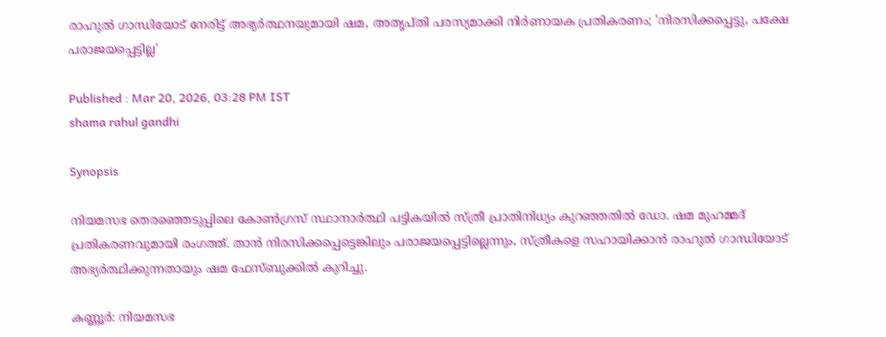രാഹുൽ ഗാന്ധിയോട് നേരിട്ട് അഭ്യർത്ഥനയുമായി ഷമ, അതൃപ്തി പരസ്യമാക്കി നിർണായക പ്രതികരണം; 'നിരസിക്കപ്പെട്ടു, പക്ഷേ പരാജയപ്പെട്ടില്ല'

Published : Mar 20, 2026, 03:28 PM IST
shama rahul gandhi

Synopsis

നിയമസഭ തെരഞ്ഞെടുപ്പിലെ കോൺഗ്രസ് സ്ഥാനാർത്ഥി പട്ടികയിൽ സ്ത്രീ പ്രാതിനിധ്യം കുറഞ്ഞതിൽ ഡോ. ഷമ മുഹമ്മദ് പ്രതികരണവുമായി രംഗത്ത്. താൻ നിരസിക്കപ്പെട്ടെങ്കിലും പരാജയപ്പെട്ടില്ലെന്നും, സ്ത്രീകളെ സഹായിക്കാൻ രാഹുൽ ഗാന്ധിയോട് അഭ്യർത്ഥിക്കുന്നതായും ഷമ ഫേസ്ബുക്കിൽ കുറിച്ചു.

കണ്ണൂര്‍: നിയമസഭ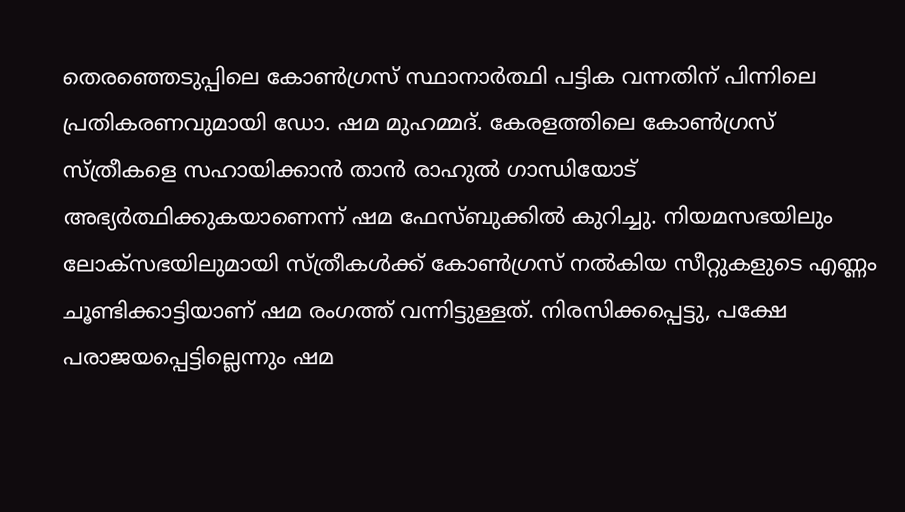തെരഞ്ഞെടുപ്പിലെ കോണ്‍ഗ്രസ് സ്ഥാനാര്‍ത്ഥി പട്ടിക വന്നതിന് പിന്നിലെ പ്രതികരണവുമായി ഡോ. ഷമ മുഹമ്മദ്. കേരളത്തിലെ കോൺഗ്രസ് സ്ത്രീകളെ സഹായിക്കാൻ താൻ രാഹുൽ ഗാന്ധിയോട് അഭ്യര്‍ത്ഥിക്കുകയാണെന്ന് ഷമ ഫേസ്ബുക്കിൽ കുറിച്ചു. നിയമസഭയിലും ലോക്‍സഭയിലുമായി സ്ത്രീകൾക്ക് കോണ്‍ഗ്രസ് നൽകിയ സീറ്റുകളുടെ എണ്ണം ചൂണ്ടിക്കാട്ടിയാണ് ഷമ രംഗത്ത് വന്നിട്ടുള്ളത്. നിരസിക്കപ്പെട്ടു, പക്ഷേ പരാജയപ്പെട്ടില്ലെന്നും ഷമ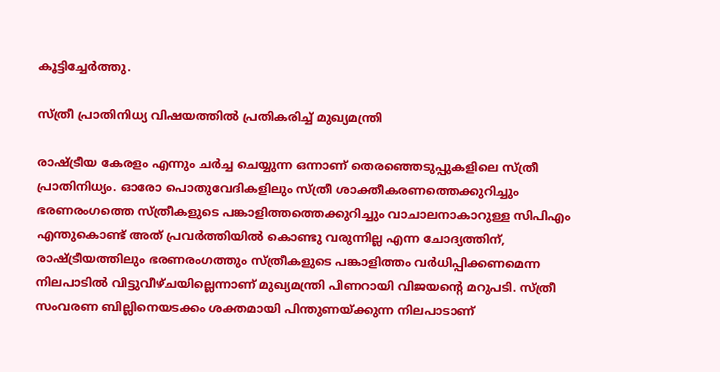കൂട്ടിച്ചേർത്തു.

സ്ത്രീ പ്രാതിനിധ്യ വിഷയത്തിൽ പ്രതികരിച്ച് മുഖ്യമന്ത്രി

രാഷ്ട്രീയ കേരളം എന്നും ചർച്ച ചെയ്യുന്ന ഒന്നാണ് തെരഞ്ഞെടുപ്പുകളിലെ സ്ത്രീ പ്രാതിനിധ്യം. ഓരോ പൊതുവേദികളിലും സ്ത്രീ ശാക്തീകരണത്തെക്കുറിച്ചും ഭരണരംഗത്തെ സ്ത്രീകളുടെ പങ്കാളിത്തത്തെക്കുറിച്ചും വാചാലനാകാറുള്ള സിപിഎം എന്തുകൊണ്ട് അത് പ്രവർത്തിയിൽ കൊണ്ടു വരുന്നില്ല എന്ന ചോദ്യത്തിന്, രാഷ്ട്രീയത്തിലും ഭരണരംഗത്തും സ്ത്രീകളുടെ പങ്കാളിത്തം വർധിപ്പിക്കണമെന്ന നിലപാടിൽ വിട്ടുവീഴ്ചയില്ലെന്നാണ് മുഖ്യമന്ത്രി പിണറായി വിജയന്‍റെ മറുപടി. സ്ത്രീ സംവരണ ബില്ലിനെയടക്കം ശക്തമായി പിന്തുണയ്ക്കുന്ന നിലപാടാണ്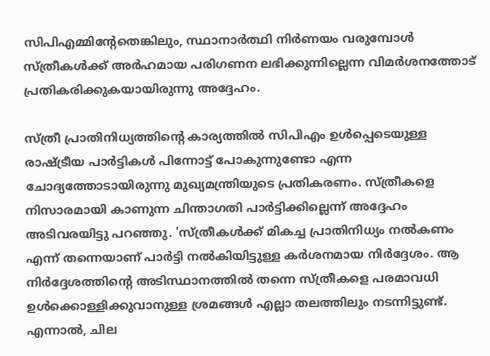സിപിഎമ്മിന്‍റേതെങ്കിലും, സ്ഥാനാർത്ഥി നിർണയം വരുമ്പോൾ സ്ത്രീകൾക്ക് അർഹമായ പരിഗണന ലഭിക്കുന്നില്ലെന്ന വിമർശനത്തോട് പ്രതികരിക്കുകയായിരുന്നു അദ്ദേഹം.

സ്ത്രീ പ്രാതിനിധ്യത്തിന്റെ കാര്യത്തിൽ സിപിഎം ഉൾപ്പെടെയുള്ള രാഷ്ട്രീയ പാർട്ടികൾ പിന്നോട്ട് പോകുന്നുണ്ടോ എന്ന ചോദ്യത്തോടായിരുന്നു മുഖ്യമന്ത്രിയുടെ പ്രതികരണം. സ്ത്രീകളെ നിസാരമായി കാണുന്ന ചിന്താഗതി പാർട്ടിക്കില്ലെന്ന് അദ്ദേഹം അടിവരയിട്ടു പറഞ്ഞു. 'സ്ത്രീകൾക്ക് മികച്ച പ്രാതിനിധ്യം നൽകണം എന്ന് തന്നെയാണ് പാർട്ടി നൽകിയിട്ടുള്ള കർശനമായ നിർദ്ദേശം. ആ നിർദ്ദേശത്തിന്‍റെ അടിസ്ഥാനത്തിൽ തന്നെ സ്ത്രീകളെ പരമാവധി ഉൾക്കൊള്ളിക്കുവാനുള്ള ശ്രമങ്ങൾ എല്ലാ തലത്തിലും നടന്നിട്ടുണ്ട്. എന്നാൽ, ചില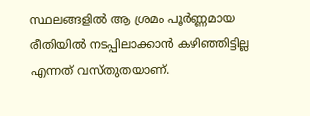സ്ഥലങ്ങളിൽ ആ ശ്രമം പൂർണ്ണമായ രീതിയിൽ നടപ്പിലാക്കാൻ കഴിഞ്ഞിട്ടില്ല എന്നത് വസ്തുതയാണ്.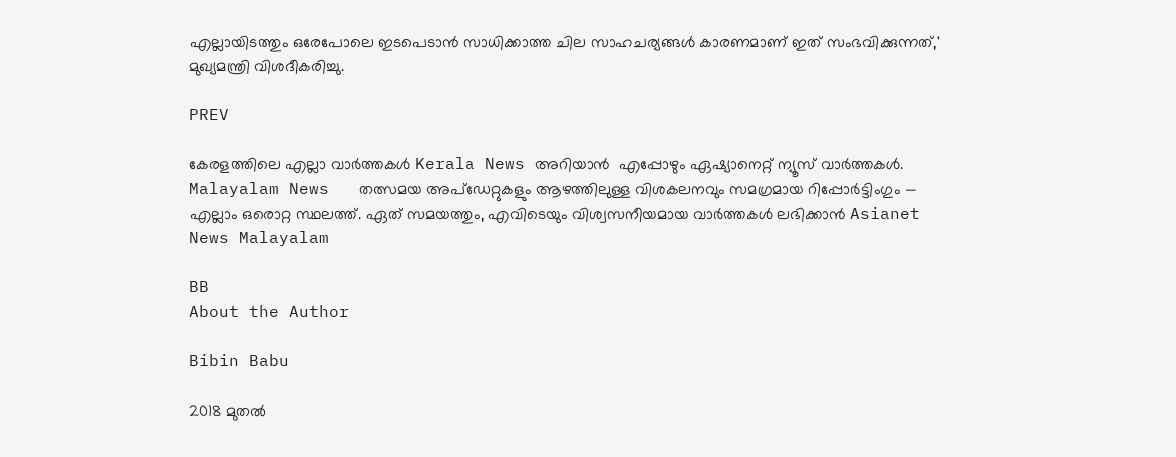എല്ലായിടത്തും ഒരേപോലെ ഇടപെടാൻ സാധിക്കാത്ത ചില സാഹചര്യങ്ങൾ കാരണമാണ് ഇത് സംഭവിക്കുന്നത്,' മുഖ്യമന്ത്രി വിശദീകരിച്ചു.

PREV

കേരളത്തിലെ എല്ലാ വാർത്തകൾ Kerala News അറിയാൻ  എപ്പോഴും ഏഷ്യാനെറ്റ് ന്യൂസ് വാർത്തകൾ.  Malayalam News   തത്സമയ അപ്‌ഡേറ്റുകളും ആഴത്തിലുള്ള വിശകലനവും സമഗ്രമായ റിപ്പോർട്ടിംഗും — എല്ലാം ഒരൊറ്റ സ്ഥലത്ത്. ഏത് സമയത്തും, എവിടെയും വിശ്വസനീയമായ വാർത്തകൾ ലഭിക്കാൻ Asianet News Malayalam

BB
About the Author

Bibin Babu

2018 മുതല്‍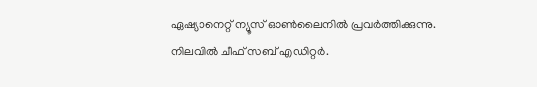ഏഷ്യാനെറ്റ് ന്യൂസ് ഓണ്‍ലൈനില്‍ പ്രവര്‍ത്തിക്കുന്നു. നിലവില്‍ ചീഫ് സബ് എഡിറ്റർ.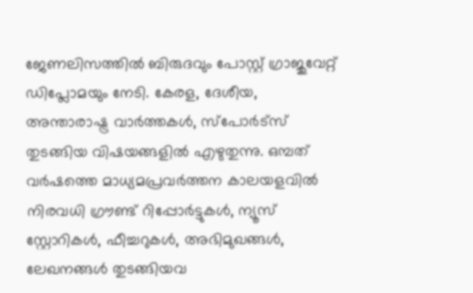ജേണലിസത്തില്‍ ബിരുദവും പോസ്റ്റ് ഗ്രാജുവേറ്റ് ഡിപ്ലോമയും നേടി. കേരള, ദേശീയ, അന്താരാഷ്ട്ര വാര്‍ത്തകള്‍, സ്പോര്‍ട്സ് തുടങ്ങിയ വിഷയങ്ങളില്‍ എഴുതുന്നു. ഒമ്പത് വര്‍ഷത്തെ മാധ്യമപ്രവര്‍ത്തന കാലയളവില്‍ നിരവധി ഗ്രൗണ്ട് റിപ്പോര്‍ട്ടുകള്‍, ന്യൂസ് സ്റ്റോറികള്‍, ഫീച്ചറുകള്‍, അഭിമുഖങ്ങള്‍, ലേഖനങ്ങള്‍ തുടങ്ങിയവ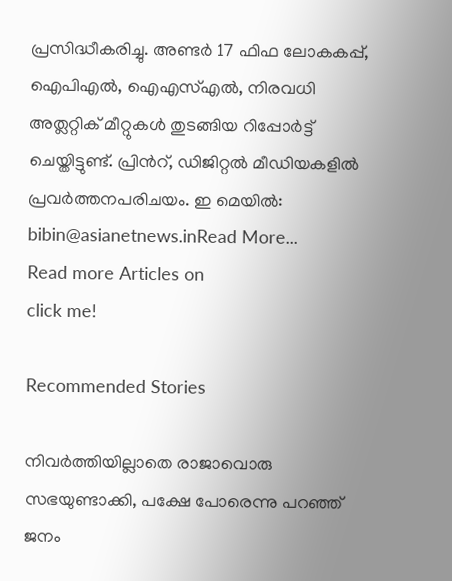പ്രസിദ്ധീകരിച്ചു. അണ്ടര്‍ 17 ഫിഫ ലോകകപ്പ്, ഐപിഎൽ, ഐഎസ്എൽ, നിരവധി അത്ലറ്റിക് മീറ്റുകൾ തുടങ്ങിയ റിപ്പോര്‍ട്ട് ചെയ്തിട്ടുണ്ട്. പ്രിന്‍റ്, ഡിജിറ്റല്‍ മീഡിയകളില്‍ പ്രവര്‍ത്തനപരിചയം. ഇ മെയില്‍: bibin@asianetnews.inRead More...
Read more Articles on
click me!

Recommended Stories

നിവർത്തിയില്ലാതെ രാജാവൊരു സഭയുണ്ടാക്കി, പക്ഷേ പോരെന്നു പറഞ്ഞ് ജനം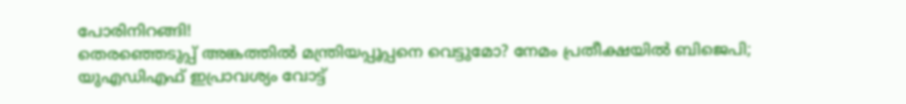പോരിനിറങ്ങി!
തെരഞ്ഞെടുപ്പ് അങ്കത്തിൽ മന്ത്രിയപ്പൂപ്പനെ വെട്ടുമോ? നേമം പ്രതീക്ഷയിൽ ബിജെപി; യുഎഡിഎഫ് ഇപ്രാവശ്യം വോട്ട്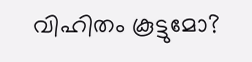വിഹിതം കൂട്ടുമോ?